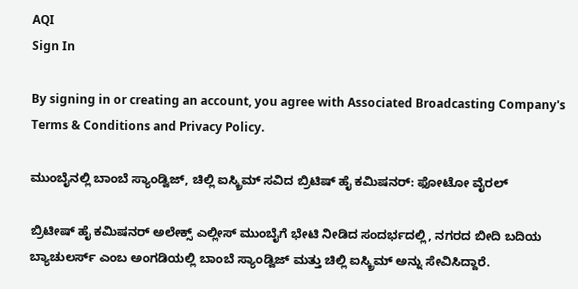AQI
Sign In

By signing in or creating an account, you agree with Associated Broadcasting Company's Terms & Conditions and Privacy Policy.

ಮುಂಬೈನಲ್ಲಿ ಬಾಂಬೆ ಸ್ಯಾಂಡ್ವಿಜ್, ಚಿಲ್ಲಿ ಐಸ್ಕ್ರಿಮ್ ಸವಿದ ಬ್ರಿಟಿಷ್ ಹೈ ಕಮಿಷನರ್: ಫೋಟೋ ವೈರಲ್

ಬ್ರಿಟೀಷ್ ಹೈ ಕಮಿಷನರ್ ಅಲೇಕ್ಸ್ ಎಲ್ಲೀಸ್ ಮುಂಬೈಗೆ ಭೇಟಿ ನೀಡಿದ ಸಂದರ್ಭದಲ್ಲಿ, ನಗರದ ಬೀದಿ ಬದಿಯ ಬ್ಯಾಚುಲರ್ಸ್ ಎಂಬ ಅಂಗಡಿಯಲ್ಲಿ ಬಾಂಬೆ ಸ್ಯಾಂಡ್ವಿಜ್ ಮತ್ತು ಚಿಲ್ಲಿ ಐಸ್ಕ್ರಿಮ್ ಅನ್ನು ಸೇವಿಸಿದ್ದಾರೆ.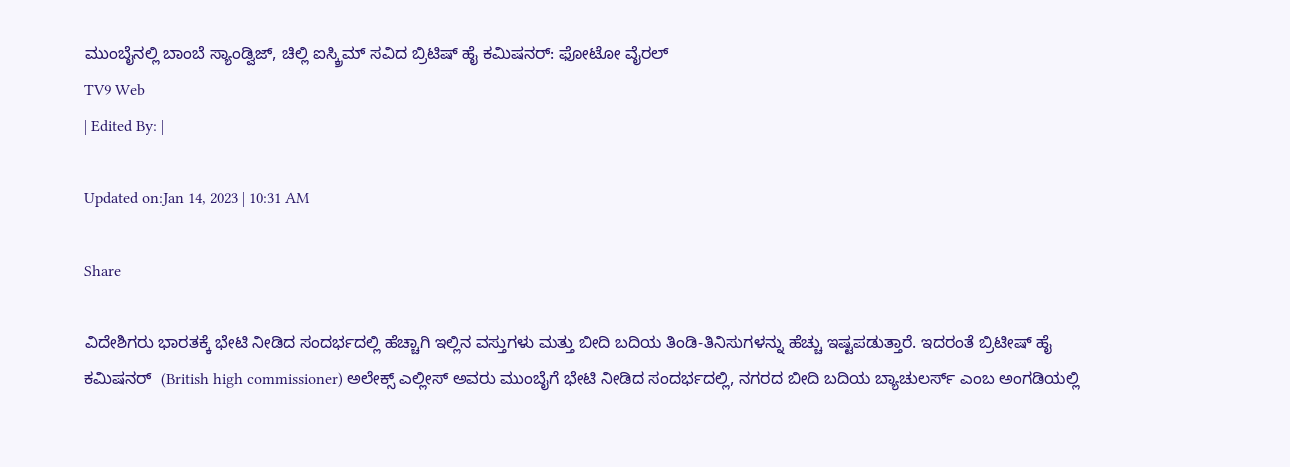ಮುಂಬೈನಲ್ಲಿ ಬಾಂಬೆ ಸ್ಯಾಂಡ್ವಿಜ್, ಚಿಲ್ಲಿ ಐಸ್ಕ್ರಿಮ್ ಸವಿದ ಬ್ರಿಟಿಷ್ ಹೈ ಕಮಿಷನರ್: ಫೋಟೋ ವೈರಲ್
TV9 Web
| Edited By: |

Updated on:Jan 14, 2023 | 10:31 AM

Share

ವಿದೇಶಿಗರು ಭಾರತಕ್ಕೆ ಭೇಟಿ ನೀಡಿದ ಸಂದರ್ಭದಲ್ಲಿ ಹೆಚ್ಚಾಗಿ ಇಲ್ಲಿನ ವಸ್ತುಗಳು ಮತ್ತು ಬೀದಿ ಬದಿಯ ತಿಂಡಿ-ತಿನಿಸುಗಳನ್ನು ಹೆಚ್ಚು ಇಷ್ಟಪಡುತ್ತಾರೆ. ಇದರಂತೆ ಬ್ರಿಟೀಷ್ ಹೈ ಕಮಿಷನರ್  (British high commissioner) ಅಲೇಕ್ಸ್ ಎಲ್ಲೀಸ್ ಅವರು ಮುಂಬೈಗೆ ಭೇಟಿ ನೀಡಿದ ಸಂದರ್ಭದಲ್ಲಿ, ನಗರದ ಬೀದಿ ಬದಿಯ ಬ್ಯಾಚುಲರ್ಸ್ ಎಂಬ ಅಂಗಡಿಯಲ್ಲಿ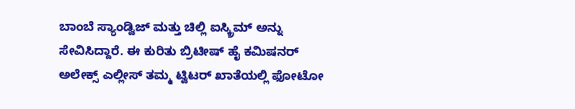ಬಾಂಬೆ ಸ್ಯಾಂಡ್ವಿಜ್ ಮತ್ತು ಚಿಲ್ಲಿ ಐಸ್ಕ್ರಿಮ್ ಅನ್ನು ಸೇವಿಸಿದ್ದಾರೆ. ಈ ಕುರಿತು ಬ್ರಿಟೀಷ್ ಹೈ ಕಮಿಷನರ್ ಅಲೇಕ್ಸ್ ಎಲ್ಲೀಸ್ ತಮ್ಮ ಟ್ವಿಟರ್ ಖಾತೆಯಲ್ಲಿ ಫೋಟೋ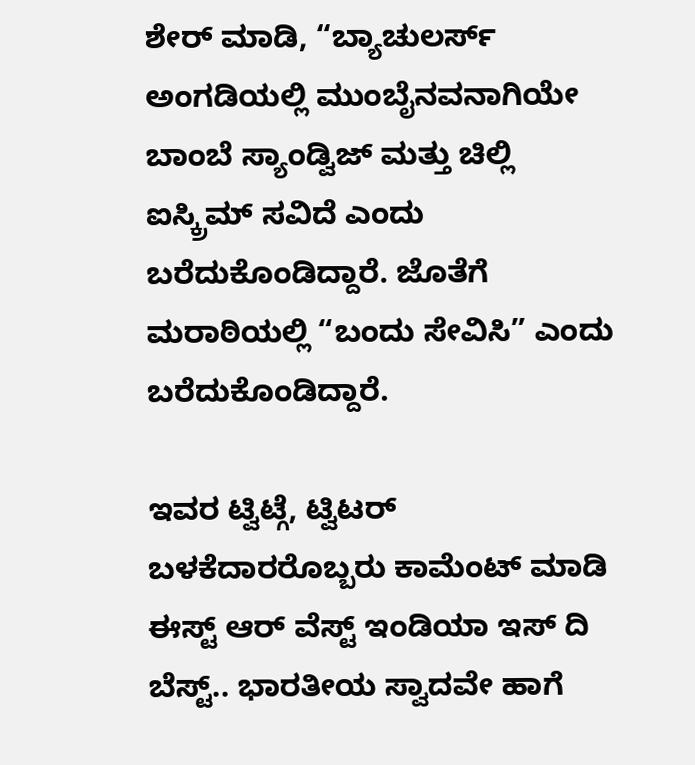ಶೇರ್ ಮಾಡಿ, “ಬ್ಯಾಚುಲರ್ಸ್ ಅಂಗಡಿಯಲ್ಲಿ ಮುಂಬೈನವನಾಗಿಯೇ ಬಾಂಬೆ ಸ್ಯಾಂಡ್ವಿಜ್ ಮತ್ತು ಚಿಲ್ಲಿ ಐಸ್ಕ್ರಿಮ್ ಸವಿದೆ ಎಂದು ಬರೆದುಕೊಂಡಿದ್ದಾರೆ. ಜೊತೆಗೆ ಮರಾಠಿಯಲ್ಲಿ “ಬಂದು ಸೇವಿಸಿ” ಎಂದು ಬರೆದುಕೊಂಡಿದ್ದಾರೆ.

ಇವರ ಟ್ವಿಟ್ಗೆ, ಟ್ವಿಟರ್ ಬಳಕೆದಾರರೊಬ್ಬರು ಕಾಮೆಂಟ್ ಮಾಡಿ ಈಸ್ಟ್ ಆರ್ ವೆಸ್ಟ್ ಇಂಡಿಯಾ ಇಸ್ ದಿ ಬೆಸ್ಟ್.. ಭಾರತೀಯ ಸ್ವಾದವೇ ಹಾಗೆ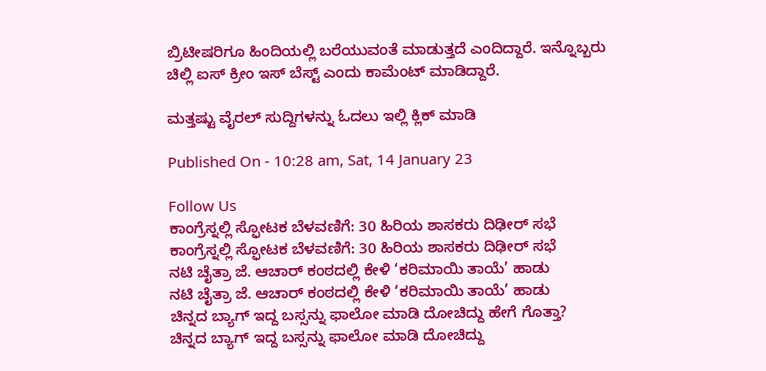ಬ್ರಿಟೀಷರಿಗೂ ಹಿಂದಿಯಲ್ಲಿ ಬರೆಯುವಂತೆ ಮಾಡುತ್ತದೆ ಎಂದಿದ್ದಾರೆ. ಇನ್ನೊಬ್ಬರು ಚಿಲ್ಲಿ ಐಸ್ ಕ್ರೀಂ ಇಸ್ ಬೆಸ್ಟ್ ಎಂದು ಕಾಮೆಂಟ್ ಮಾಡಿದ್ದಾರೆ.

ಮತ್ತಷ್ಟು ವೈರಲ್ ಸುದ್ದಿಗಳನ್ನು ಓದಲು ಇಲ್ಲಿ ಕ್ಲಿಕ್ ಮಾಡಿ

Published On - 10:28 am, Sat, 14 January 23

Follow Us
ಕಾಂಗ್ರೆಸ್ನಲ್ಲಿ ಸ್ಫೋಟಕ ಬೆಳವಣಿಗೆ: 30 ಹಿರಿಯ ಶಾಸಕರು ದಿಢೀರ್ ಸಭೆ
ಕಾಂಗ್ರೆಸ್ನಲ್ಲಿ ಸ್ಫೋಟಕ ಬೆಳವಣಿಗೆ: 30 ಹಿರಿಯ ಶಾಸಕರು ದಿಢೀರ್ ಸಭೆ
ನಟಿ ಚೈತ್ರಾ ಜೆ. ಆಚಾರ್ ಕಂಠದಲ್ಲಿ ಕೇಳಿ ‘ಕರಿಮಾಯಿ ತಾಯೆ’ ಹಾಡು
ನಟಿ ಚೈತ್ರಾ ಜೆ. ಆಚಾರ್ ಕಂಠದಲ್ಲಿ ಕೇಳಿ ‘ಕರಿಮಾಯಿ ತಾಯೆ’ ಹಾಡು
ಚಿನ್ನದ ಬ್ಯಾಗ್ ಇದ್ದ ಬಸ್ಸನ್ನು ಫಾಲೋ ಮಾಡಿ ದೋಚಿದ್ದು ಹೇಗೆ ಗೊತ್ತಾ?
ಚಿನ್ನದ ಬ್ಯಾಗ್ ಇದ್ದ ಬಸ್ಸನ್ನು ಫಾಲೋ ಮಾಡಿ ದೋಚಿದ್ದು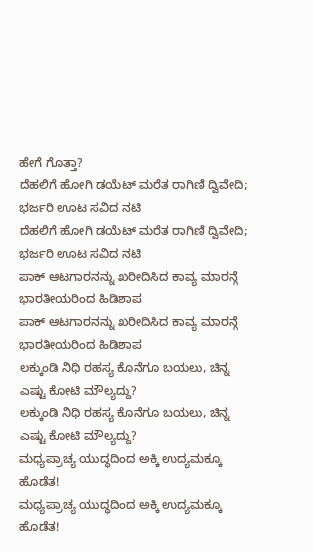ಹೇಗೆ ಗೊತ್ತಾ?
ದೆಹಲಿಗೆ ಹೋಗಿ ಡಯೆಟ್ ಮರೆತ ರಾಗಿಣಿ ದ್ವಿವೇದಿ; ಭರ್ಜರಿ ಊಟ ಸವಿದ ನಟಿ
ದೆಹಲಿಗೆ ಹೋಗಿ ಡಯೆಟ್ ಮರೆತ ರಾಗಿಣಿ ದ್ವಿವೇದಿ; ಭರ್ಜರಿ ಊಟ ಸವಿದ ನಟಿ
ಪಾಕ್ ಆಟಗಾರನನ್ನು ಖರೀದಿಸಿದ ಕಾವ್ಯ ಮಾರನ್ಗೆ ಭಾರತೀಯರಿಂದ ಹಿಡಿಶಾಪ
ಪಾಕ್ ಆಟಗಾರನನ್ನು ಖರೀದಿಸಿದ ಕಾವ್ಯ ಮಾರನ್ಗೆ ಭಾರತೀಯರಿಂದ ಹಿಡಿಶಾಪ
ಲಕ್ಕುಂಡಿ ನಿಧಿ ರಹಸ್ಯ ಕೊನೆಗೂ ಬಯಲು, ಚಿನ್ನ ಎಷ್ಟು ಕೋಟಿ ಮೌಲ್ಯದ್ದು?
ಲಕ್ಕುಂಡಿ ನಿಧಿ ರಹಸ್ಯ ಕೊನೆಗೂ ಬಯಲು, ಚಿನ್ನ ಎಷ್ಟು ಕೋಟಿ ಮೌಲ್ಯದ್ದು?
ಮಧ್ಯಪ್ರಾಚ್ಯ ಯುದ್ಧದಿಂದ ಅಕ್ಕಿ ಉದ್ಯಮಕ್ಕೂ ಹೊಡೆತ!
ಮಧ್ಯಪ್ರಾಚ್ಯ ಯುದ್ಧದಿಂದ ಅಕ್ಕಿ ಉದ್ಯಮಕ್ಕೂ ಹೊಡೆತ!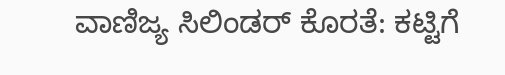ವಾಣಿಜ್ಯ ಸಿಲಿಂಡರ್ ಕೊರತೆ: ಕಟ್ಟಿಗೆ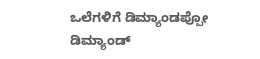ಒಲೆಗಳಿಗೆ ಡಿಮ್ಯಾಂಡಪ್ಪೋ ಡಿಮ್ಯಾಂಡ್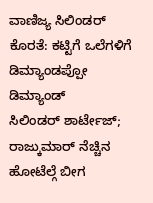ವಾಣಿಜ್ಯ ಸಿಲಿಂಡರ್ ಕೊರತೆ: ಕಟ್ಟಿಗೆ ಒಲೆಗಳಿಗೆ ಡಿಮ್ಯಾಂಡಪ್ಪೋ ಡಿಮ್ಯಾಂಡ್
ಸಿಲಿಂಡರ್ ಶಾರ್ಟೇಜ್; ರಾಜ್ಕುಮಾರ್ ನೆಚ್ಚಿನ ಹೋಟೆಲ್ಗೆ ಬೀಗ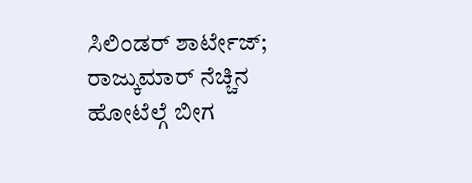ಸಿಲಿಂಡರ್ ಶಾರ್ಟೇಜ್; ರಾಜ್ಕುಮಾರ್ ನೆಚ್ಚಿನ ಹೋಟೆಲ್ಗೆ ಬೀಗ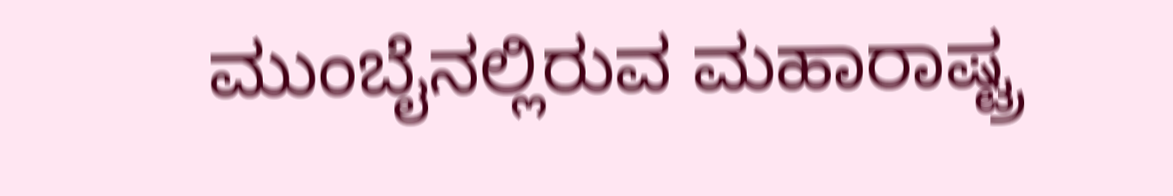ಮುಂಬೈನಲ್ಲಿರುವ ಮಹಾರಾಷ್ಟ್ರ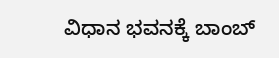ವಿಧಾನ ಭವನಕ್ಕೆ ಬಾಂಬ್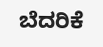ಬೆದರಿಕೆ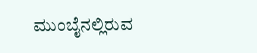ಮುಂಬೈನಲ್ಲಿರುವ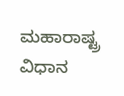ಮಹಾರಾಷ್ಟ್ರ ವಿಧಾನ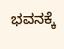ಭವನಕ್ಕೆ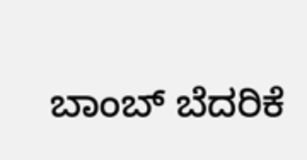ಬಾಂಬ್ ಬೆದರಿಕೆ